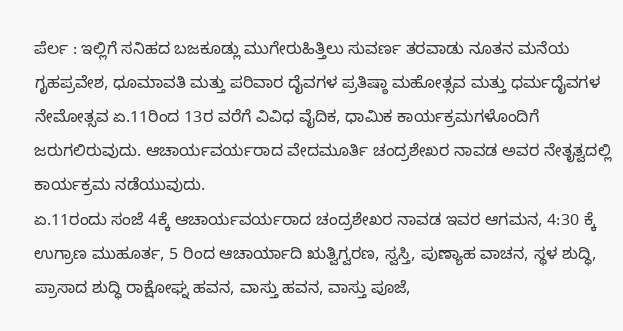ಪೆರ್ಲ : ಇಲ್ಲಿಗೆ ಸನಿಹದ ಬಜಕೂಡ್ಲು ಮುಗೇರುಹಿತ್ತಿಲು ಸುವರ್ಣ ತರವಾಡು ನೂತನ ಮನೆಯ ಗೃಹಪ್ರವೇಶ, ಧೂಮಾವತಿ ಮತ್ತು ಪರಿವಾರ ದೈವಗಳ ಪ್ರತಿಷ್ಠಾ ಮಹೋತ್ಸವ ಮತ್ತು ಧರ್ಮದೈವಗಳ ನೇಮೋತ್ಸವ ಏ.11ರಿಂದ 13ರ ವರೆಗೆ ವಿವಿಧ ವೈದಿಕ, ಧಾಮಿಕ ಕಾರ್ಯಕ್ರಮಗಳೊಂದಿಗೆ ಜರುಗಲಿರುವುದು. ಆಚಾರ್ಯವರ್ಯರಾದ ವೇದಮೂರ್ತಿ ಚಂದ್ರಶೇಖರ ನಾವಡ ಅವರ ನೇತೃತ್ವದಲ್ಲಿ ಕಾರ್ಯಕ್ರಮ ನಡೆಯುವುದು.
ಏ.11ರಂದು ಸಂಜೆ 4ಕ್ಕೆ ಆಚಾರ್ಯವರ್ಯರಾದ ಚಂದ್ರಶೇಖರ ನಾವಡ ಇವರ ಆಗಮನ, 4:30 ಕ್ಕೆ ಉಗ್ರಾಣ ಮುಹೂರ್ತ, 5 ರಿಂದ ಆಚಾರ್ಯಾದಿ ಋತ್ವಿಗ್ವರಣ, ಸ್ವಸ್ತಿ, ಪುಣ್ಯಾಹ ವಾಚನ, ಸ್ಥಳ ಶುದ್ಧಿ, ಪ್ರಾಸಾದ ಶುದ್ಧಿ ರಾಕ್ಷೋಘ್ನ ಹವನ, ವಾಸ್ತು ಹವನ, ವಾಸ್ತು ಪೂಜೆ,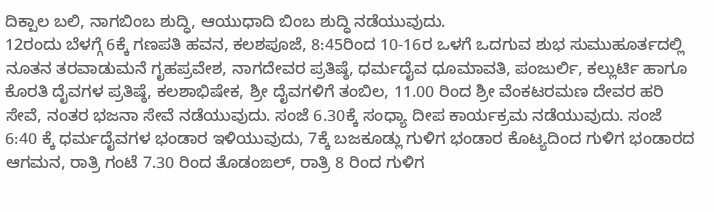ದಿಕ್ಪಾಲ ಬಲಿ, ನಾಗಬಿಂಬ ಶುದ್ಧಿ, ಆಯುಧಾದಿ ಬಿಂಬ ಶುದ್ಧಿ ನಡೆಯುವುದು.
12ರಂದು ಬೆಳಗ್ಗೆ 6ಕ್ಕೆ ಗಣಪತಿ ಹವನ, ಕಲಶಪೂಜೆ, 8:45ರಿಂದ 10-16ರ ಒಳಗೆ ಒದಗುವ ಶುಭ ಸುಮುಹೂರ್ತದಲ್ಲಿ ನೂತನ ತರವಾಡುಮನೆ ಗೃಹಪ್ರವೇಶ, ನಾಗದೇವರ ಪ್ರತಿಷ್ಠೆ, ಧರ್ಮದೈವ ಧೂಮಾವತಿ, ಪಂಜುರ್ಲಿ, ಕಲ್ಲುರ್ಟಿ ಹಾಗೂ ಕೊರತಿ ದೈವಗಳ ಪ್ರತಿಷ್ಠೆ, ಕಲಶಾಭಿಷೇಕ, ಶ್ರೀ ದೈವಗಳಿಗೆ ತಂಬಿಲ, 11.00 ರಿಂದ ಶ್ರೀ ವೆಂಕಟರಮಣ ದೇವರ ಹರಿ ಸೇವೆ, ನಂತರ ಭಜನಾ ಸೇವೆ ನಡೆಯುವುದು. ಸಂಜೆ 6.30ಕ್ಕೆ ಸಂಧ್ಯಾ ದೀಪ ಕಾರ್ಯಕ್ರಮ ನಡೆಯುವುದು. ಸಂಜೆ 6:40 ಕ್ಕೆ ಧರ್ಮದೈವಗಳ ಭಂಡಾರ ಇಳಿಯುವುದು, 7ಕ್ಕೆ ಬಜಕೂಡ್ಲು ಗುಳಿಗ ಭಂಡಾರ ಕೊಟ್ಯದಿಂದ ಗುಳಿಗ ಭಂಡಾರದ ಆಗಮನ, ರಾತ್ರಿ ಗಂಟೆ 7.30 ರಿಂದ ತೊಡಂಙಲ್, ರಾತ್ರಿ 8 ರಿಂದ ಗುಳಿಗ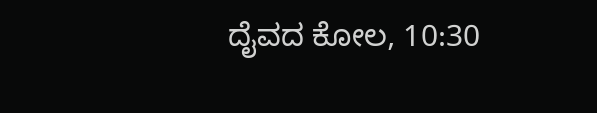ದೈವದ ಕೋಲ, 10:30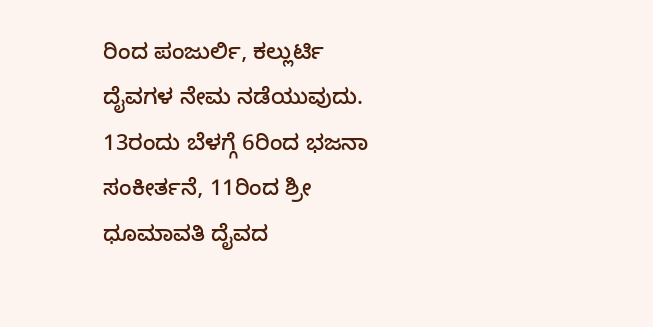ರಿಂದ ಪಂಜುರ್ಲಿ, ಕಲ್ಲುರ್ಟಿ ದೈವಗಳ ನೇಮ ನಡೆಯುವುದು. 13ರಂದು ಬೆಳಗ್ಗೆ 6ರಿಂದ ಭಜನಾ ಸಂಕೀರ್ತನೆ, 11ರಿಂದ ಶ್ರೀ ಧೂಮಾವತಿ ದೈವದ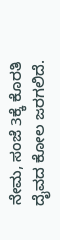ನೇಮ, ಸಂಜೆ 3ಕ್ಕೆ ಕೊರತಿ ದೈವದ ಕೋಲ ಜರಗಲಿದೆ.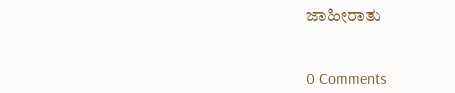ಜಾಹೀರಾತು


0 Comments